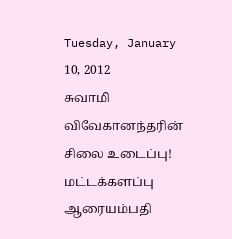Tuesday, January 10, 2012
சுவாமி விவேகானந்தரின் சிலை உடைப்பு!
மட்டக்களப்பு ஆரையம்பதி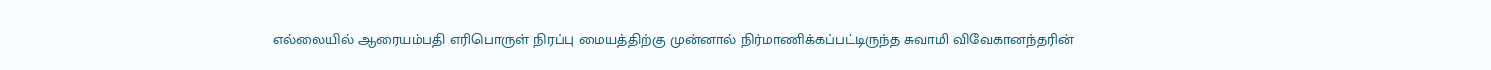எல்லையில் ஆரையம்பதி எரிபொருள் நிரப்பு மையத்திற்கு முன்னால் நிர்மாணிக்கப்பட்டிருந்த சுவாமி விவேகானந்தரின்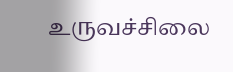உருவச்சிலை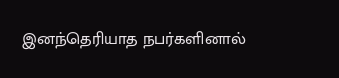இனந்தெரியாத நபர்களினால்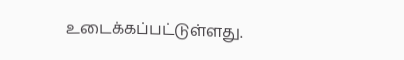உடைக்கப்பட்டுள்ளது.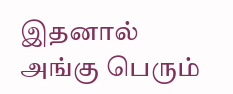இதனால் அங்கு பெரும்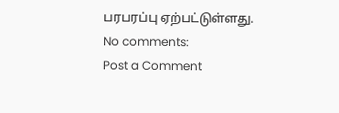பரபரப்பு ஏற்பட்டுள்ளது.
No comments:
Post a Comment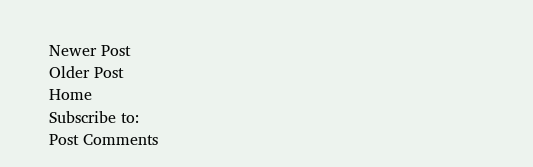Newer Post
Older Post
Home
Subscribe to:
Post Comments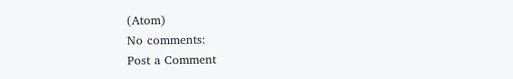(Atom)
No comments:
Post a Comment